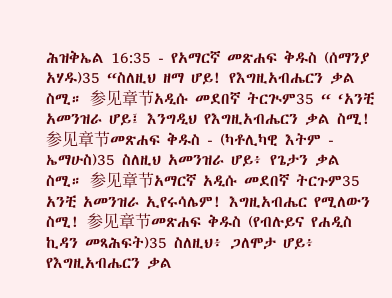ሕዝቅኤል 16:35 - የአማርኛ መጽሐፍ ቅዱስ (ሰማንያ አሃዱ)35 “ስለዚህ ዘማ ሆይ! የእግዚአብሔርን ቃል ስሚ። 参见章节አዲሱ መደበኛ ትርጒም35 “ ‘አንቺ አመንዝራ ሆይ፤ እንግዲህ የእግዚአብሔርን ቃል ስሚ! 参见章节መጽሐፍ ቅዱስ - (ካቶሊካዊ እትም - ኤማሁስ)35 ስለዚህ አመንዝራ ሆይ፥ የጌታን ቃል ስሚ። 参见章节አማርኛ አዲሱ መደበኛ ትርጉም35 አንቺ አመንዝራ ኢየሩሳሌም! እግዚአብሔር የሚለውን ስሚ! 参见章节መጽሐፍ ቅዱስ (የብሉይና የሐዲስ ኪዳን መጻሕፍት)35 ስለዚህ፥ ጋለሞታ ሆይ፥ የእግዚአብሔርን ቃል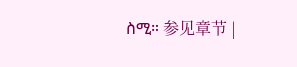ስሚ። 参见章节 |